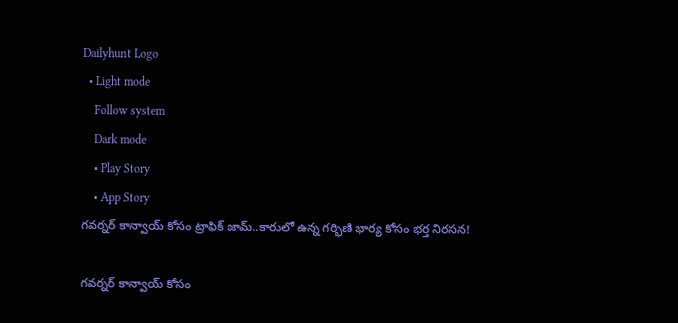Dailyhunt Logo
  • Light mode
    Follow system
    Dark mode
    • Play Story
    • App Story
గవర్నర్ కాన్వాయ్ కోసం ట్రాఫిక్ జామ్..కారులో ఉన్న గర్భిణి భార్య కోసం భర్త నిరసన!

గవర్నర్ కాన్వాయ్ కోసం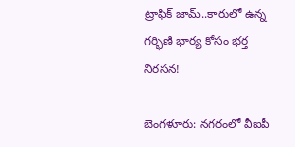ట్రాఫిక్ జామ్..కారులో ఉన్న గర్భిణి భార్య కోసం భర్త నిరసన!

బెంగళూరు: నగరంలో వీఐపీ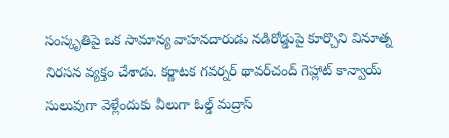సంస్కృతిపై ఒక సామాన్య వాహనదారుడు నడిరోడ్డుపై కూర్చొని వినూత్న నిరసన వ్యక్తం చేశాడు. కర్ణాటక గవర్నర్ థావర్‌చంద్ గెహ్లాట్ కాన్వాయ్ సులువుగా వెళ్లేందుకు వీలుగా ఓల్డ్ మద్రాస్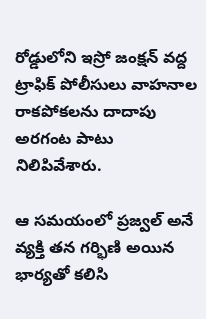రోడ్డులోని ఇస్రో జంక్షన్ వద్ద ట్రాఫిక్ పోలీసులు వాహనాల రాకపోకలను దాదాపు అరగంట పాటు నిలిపివేశారు.

ఆ సమయంలో ప్రజ్వల్ అనే వ్యక్తి తన గర్భిణి అయిన భార్యతో కలిసి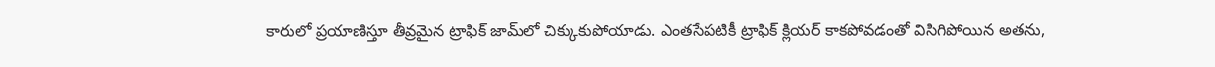కారులో ప్రయాణిస్తూ తీవ్రమైన ట్రాఫిక్ జామ్‌లో చిక్కుకుపోయాడు. ఎంతసేపటికీ ట్రాఫిక్ క్లియర్ కాకపోవడంతో విసిగిపోయిన అతను,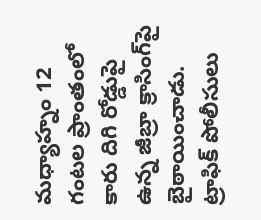మధ్యాహ్నం 12 గంటల ప్రాంతంలో కారు దిగి రోడ్డుపై ఉన్న జీబ్రా క్రాసింగ్‌పై బైఠాయించాడు. ట్రాఫిక్ పోలీసులు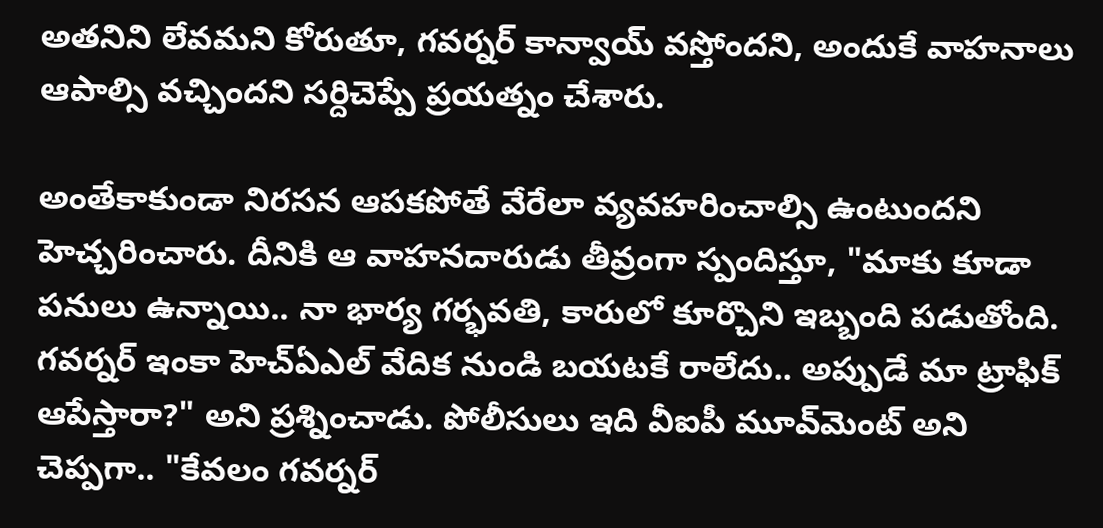అతనిని లేవమని కోరుతూ, గవర్నర్ కాన్వాయ్ వస్తోందని, అందుకే వాహనాలు ఆపాల్సి వచ్చిందని సర్దిచెప్పే ప్రయత్నం చేశారు.

అంతేకాకుండా నిరసన ఆపకపోతే వేరేలా వ్యవహరించాల్సి ఉంటుందని హెచ్చరించారు. దీనికి ఆ వాహనదారుడు తీవ్రంగా స్పందిస్తూ, "మాకు కూడా పనులు ఉన్నాయి.. నా భార్య గర్భవతి, కారులో కూర్చొని ఇబ్బంది పడుతోంది. గవర్నర్ ఇంకా హెచ్ఏఎల్ వేదిక నుండి బయటకే రాలేదు.. అప్పుడే మా ట్రాఫిక్ ఆపేస్తారా?" అని ప్రశ్నించాడు. పోలీసులు ఇది వీఐపీ మూవ్‌మెంట్ అని చెప్పగా.. "కేవలం గవర్నర్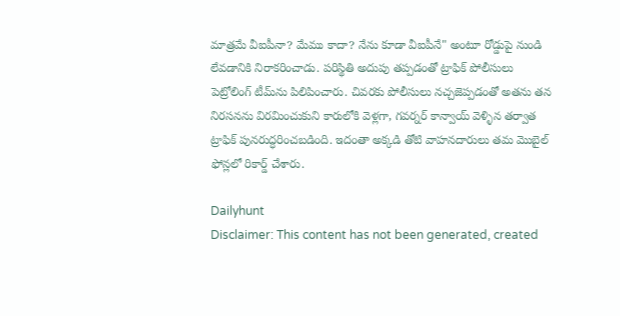మాత్రమే వీఐపీనా? మేము కాదా? నేను కూడా వీఐపీనే" అంటూ రోడ్డుపై నుండి లేవడానికి నిరాకరించాడు. పరిస్థితి అదుపు తప్పడంతో ట్రాఫిక్ పోలీసులు పెట్రోలింగ్ టీమ్‌ను పిలిపించారు. చివరకు పోలీసులు నచ్చజెప్పడంతో అతను తన నిరసనను విరమించుకుని కారులోకి వెళ్లగా, గవర్నర్ కాన్వాయ్ వెళ్ళిన తర్వాత ట్రాఫిక్ పునరుద్ధరించబడింది. ఇదంతా అక్కడి తోటి వాహనదారులు తమ మొబైల్ ఫోన్లలో రికార్డ్ చేశారు.

Dailyhunt
Disclaimer: This content has not been generated, created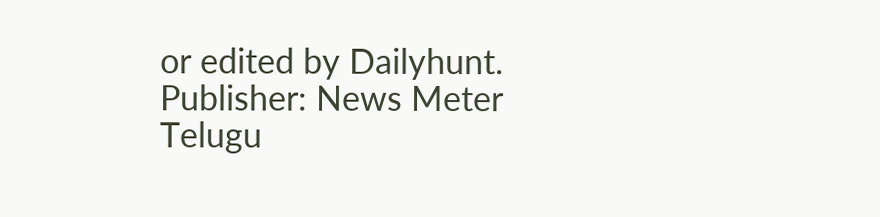or edited by Dailyhunt. Publisher: News Meter Telugu